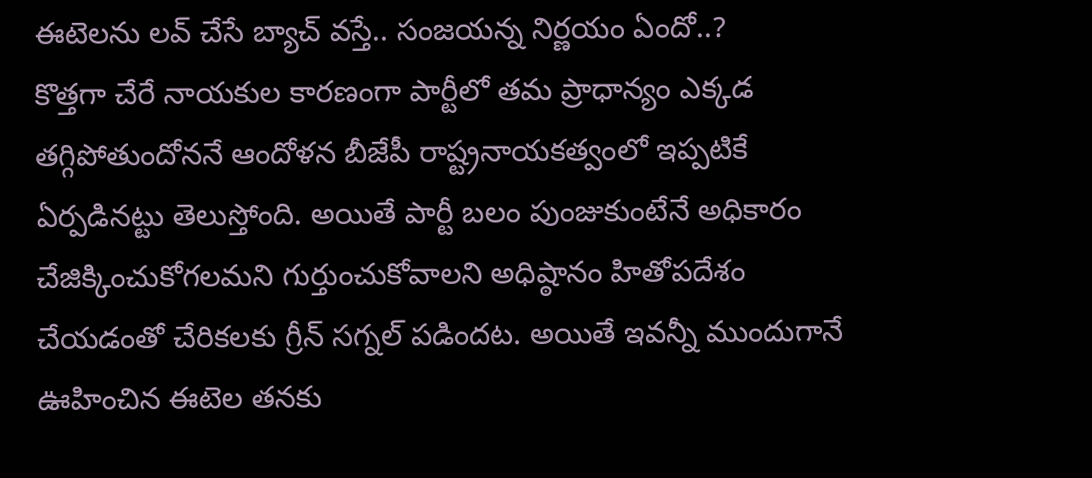ఈటెలను లవ్ చేసే బ్యాచ్ వస్తే.. సంజయన్న నిర్ణయం ఏందో..?
కొత్తగా చేరే నాయకుల కారణంగా పార్టీలో తమ ప్రాధాన్యం ఎక్కడ తగ్గిపోతుందోననే ఆందోళన బీజేపీ రాష్ట్రనాయకత్వంలో ఇప్పటికే ఏర్పడినట్టు తెలుస్తోంది. అయితే పార్టీ బలం పుంజుకుంటేనే అధికారం చేజిక్కించుకోగలమని గుర్తుంచుకోవాలని అధిష్ఠానం హితోపదేశం చేయడంతో చేరికలకు గ్రీన్ సగ్నల్ పడిందట. అయితే ఇవన్నీ ముందుగానే ఊహించిన ఈటెల తనకు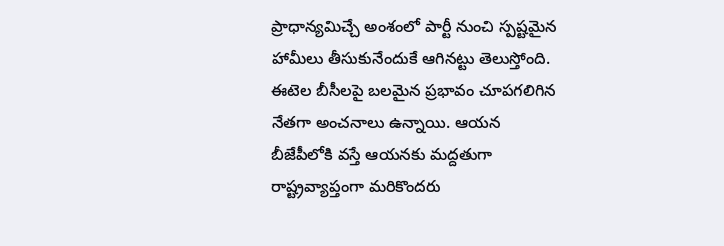ప్రాధాన్యమిచ్చే అంశంలో పార్టీ నుంచి స్పష్టమైన హామీలు తీసుకునేందుకే ఆగినట్టు తెలుస్తోంది. ఈటెల బీసీలపై బలమైన ప్రభావం చూపగలిగిన నేతగా అంచనాలు ఉన్నాయి. ఆయన బీజేపీలోకి వస్తే ఆయనకు మద్దతుగా రాష్ట్రవ్యాప్తంగా మరికొందరు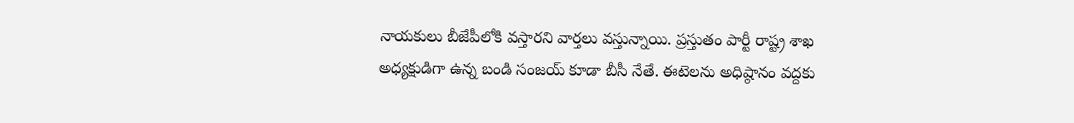నాయకులు బీజేపీలోకి వస్తారని వార్తలు వస్తున్నాయి. ప్రస్తుతం పార్టీ రాష్ట్ర శాఖ అధ్యక్షుడిగా ఉన్న బండి సంజయ్ కూడా బీసీ నేతే. ఈటెలను అధిష్ఠానం వద్దకు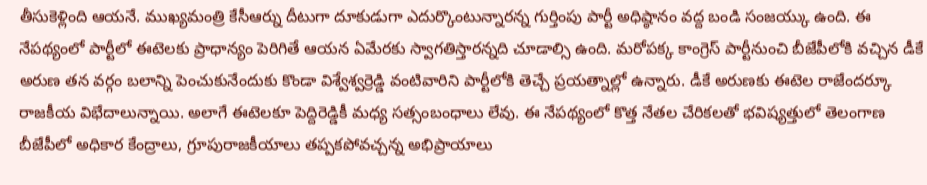తీసుకెళ్లింది ఆయనే. ముఖ్యమంత్రి కేసీఆర్ను దీటుగా దూకుడుగా ఎదుర్కొంటున్నారన్న గుర్తింపు పార్టీ అధిష్ఠానం వద్ద బండి సంజయ్కు ఉంది. ఈ నేపథ్యంలో పార్టీలో ఈటెలకు ప్రాధాన్యం పెరిగితే ఆయన ఏమేరకు స్వాగతిస్తారన్నది చూడాల్సి ఉంది. మరోపక్క కాంగ్రెస్ పార్టీనుంచి బీజేపీలోకి వచ్చిన డీకే అరుణ తన వర్గం బలాన్ని పెంచుకునేందుకు కొండా విశ్వేశ్వర్రెడ్డి వంటివారిని పార్టీలోకి తెచ్చే ప్రయత్నాల్లో ఉన్నారు. డీకే అరుణకు ఈటెల రాజేందర్కూ రాజకీయ విభేదాలున్నాయి. అలాగే ఈటెలకూ పెద్దిరెడ్డికీ మధ్య సత్సంబంధాలు లేవు. ఈ నేపథ్యంలో కొత్త నేతల చేరికలతో భవిష్యత్తులో తెలంగాణ బీజేపీలో అధికార కేంద్రాలు, గ్రూపురాజకీయాలు తప్పకపోవచ్చన్న అభిప్రాయాలు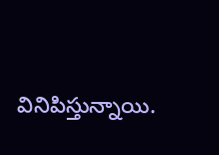వినిపిస్తున్నాయి.